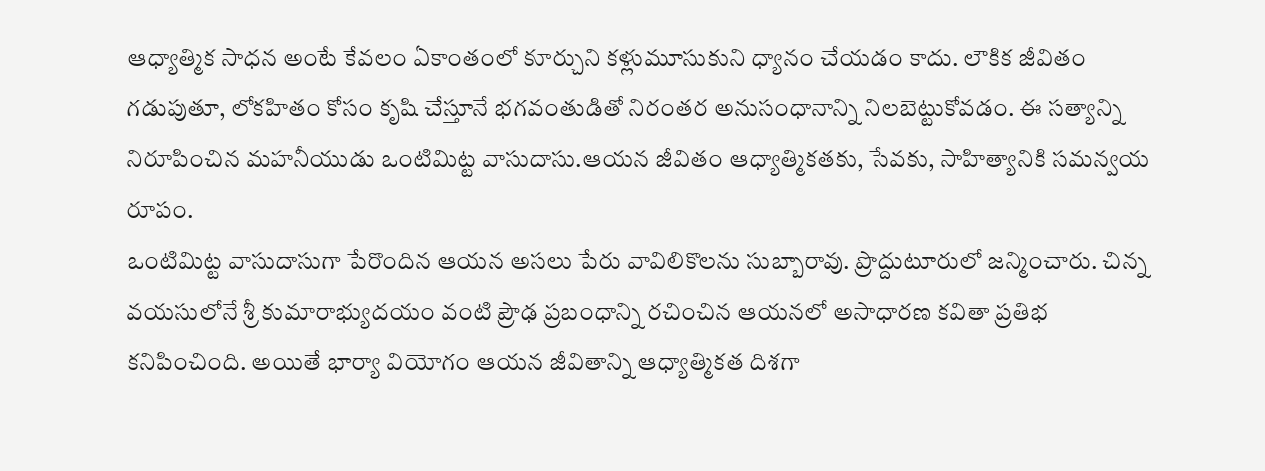ఆధ్యాత్మిక సాధన అంటే కేవలం ఏకాంతంలో కూర్చుని కళ్లుమూసుకుని ధ్యానం చేయడం కాదు. లౌకిక జీవితం గడుపుతూ, లోకహితం కోసం కృషి చేస్తూనే భగవంతుడితో నిరంతర అనుసంధానాన్ని నిలబెట్టుకోవడం. ఈ సత్యాన్ని నిరూపించిన మహనీయుడు ఒంటిమిట్ట వాసుదాసు.ఆయన జీవితం ఆధ్యాత్మికతకు, సేవకు, సాహిత్యానికి సమన్వయ రూపం.
ఒంటిమిట్ట వాసుదాసుగా పేరొందిన ఆయన అసలు పేరు వావిలికొలను సుబ్బారావు. ప్రొద్దుటూరులో జన్మించారు. చిన్న వయసులోనే శ్రీ కుమారాభ్యుదయం వంటి ప్రౌఢ ప్రబంధాన్ని రచించిన ఆయనలో అసాధారణ కవితా ప్రతిభ కనిపించింది. అయితే భార్యా వియోగం ఆయన జీవితాన్ని ఆధ్యాత్మికత దిశగా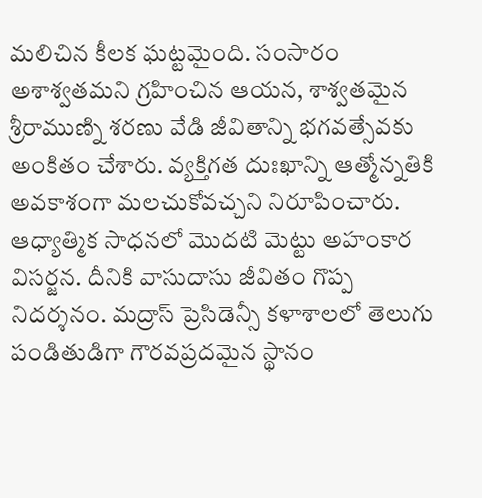మలిచిన కీలక ఘట్టమైంది. సంసారం అశాశ్వతమని గ్రహించిన ఆయన, శాశ్వతమైన శ్రీరాముణ్ని శరణు వేడి జీవితాన్ని భగవత్సేవకు అంకితం చేశారు. వ్యక్తిగత దుఃఖాన్ని ఆత్మోన్నతికి అవకాశంగా మలచుకోవచ్చని నిరూపించారు.
ఆధ్యాత్మిక సాధనలో మొదటి మెట్టు అహంకార విసర్జన. దీనికి వాసుదాసు జీవితం గొప్ప నిదర్శనం. మద్రాస్ ప్రెసిడెన్సీ కళాశాలలో తెలుగు పండితుడిగా గౌరవప్రదమైన స్థానం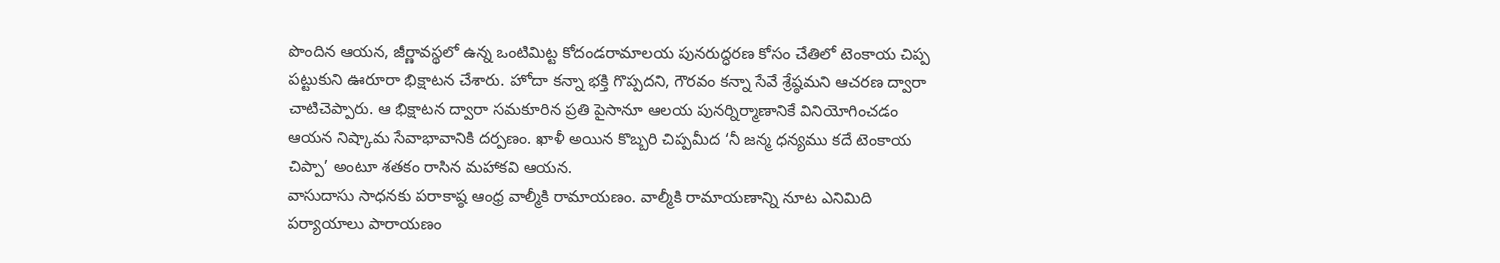పొందిన ఆయన, జీర్ణావస్థలో ఉన్న ఒంటిమిట్ట కోదండరామాలయ పునరుద్ధరణ కోసం చేతిలో టెంకాయ చిప్ప పట్టుకుని ఊరూరా భిక్షాటన చేశారు. హోదా కన్నా భక్తి గొప్పదని, గౌరవం కన్నా సేవే శ్రేష్ఠమని ఆచరణ ద్వారా చాటిచెప్పారు. ఆ భిక్షాటన ద్వారా సమకూరిన ప్రతి పైసానూ ఆలయ పునర్నిర్మాణానికే వినియోగించడం ఆయన నిష్కామ సేవాభావానికి దర్పణం. ఖాళీ అయిన కొబ్బరి చిప్పమీద ‘నీ జన్మ ధన్యము కదే టెంకాయ చిప్పా’ అంటూ శతకం రాసిన మహాకవి ఆయన.
వాసుదాసు సాధనకు పరాకాష్ఠ ఆంధ్ర వాల్మీకి రామాయణం. వాల్మీకి రామాయణాన్ని నూట ఎనిమిది పర్యాయాలు పారాయణం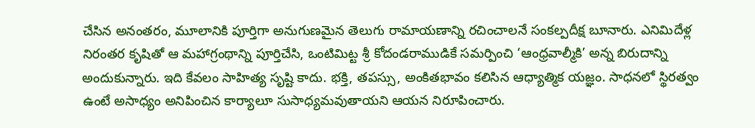చేసిన అనంతరం, మూలానికి పూర్తిగా అనుగుణమైన తెలుగు రామాయణాన్ని రచించాలనే సంకల్పదీక్ష బూనారు. ఎనిమిదేళ్ల నిరంతర కృషితో ఆ మహాగ్రంథాన్ని పూర్తిచేసి, ఒంటిమిట్ట శ్రీ కోదండరాముడికే సమర్పించి ‘ఆంధ్రవాల్మీకి’ అన్న బిరుదాన్ని అందుకున్నారు. ఇది కేవలం సాహిత్య సృష్టి కాదు. భక్తి, తపస్సు, అంకితభావం కలిసిన ఆధ్యాత్మిక యజ్ఞం. సాధనలో స్థిరత్వం ఉంటే అసాధ్యం అనిపించిన కార్యాలూ సుసాధ్యమవుతాయని ఆయన నిరూపించారు.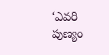‘ఎవరి పుణ్యం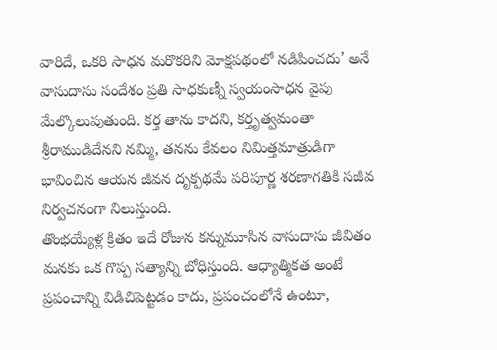వారిదే, ఒకరి సాధన మరొకరిని మోక్షపథంలో నడిపించదు’ అనే వాసుదాసు సందేశం ప్రతి సాధకుణ్నీ స్వయంసాధన వైపు మేల్కొలుపుతుంది. కర్త తాను కాదని, కర్తృత్వమంతా శ్రీరాముడిదేనని నమ్మి, తనను కేవలం నిమిత్తమాత్రుడిగా భావించిన ఆయన జీవన దృక్పథమే పరిపూర్ణ శరణాగతికి సజీవ నిర్వచనంగా నిలుస్తుంది.
తొంభయ్యేళ్ల క్రితం ఇదే రోజున కన్నుమూసిన వాసుదాసు జీవితం మనకు ఒక గొప్ప సత్యాన్ని బోధిస్తుంది. ఆధ్యాత్మికత అంటే ప్రపంచాన్ని విడిచిపెట్టడం కాదు, ప్రపంచంలోనే ఉంటూ,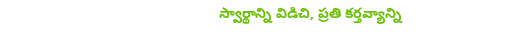స్వార్థాన్ని విడిచి, ప్రతి కర్తవ్యాన్ని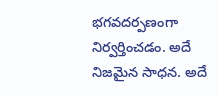భగవదర్పణంగా నిర్వర్తించడం. అదే నిజమైన సాధన. అదే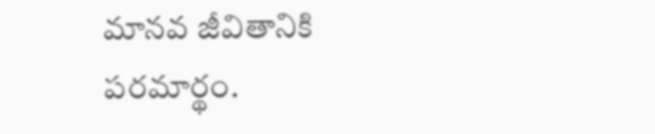మానవ జీవితానికి పరమార్థం.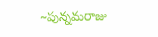~పున్నమరాజు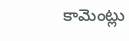కామెంట్లు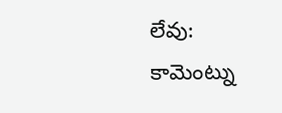లేవు:
కామెంట్ను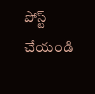పోస్ట్ చేయండి